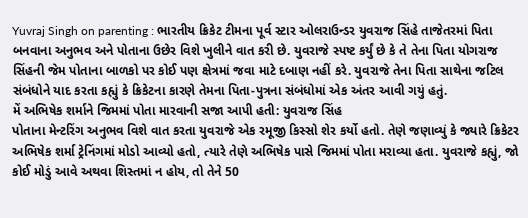Yuvraj Singh on parenting : ભારતીય ક્રિકેટ ટીમના પૂર્વ સ્ટાર ઓલરાઉન્ડર યુવરાજ સિંહે તાજેતરમાં પિતા બનવાના અનુભવ અને પોતાના ઉછેર વિશે ખુલીને વાત કરી છે. યુવરાજે સ્પષ્ટ કર્યું છે કે તે તેના પિતા યોગરાજ સિંહની જેમ પોતાના બાળકો પર કોઈ પણ ક્ષેત્રમાં જવા માટે દબાણ નહીં કરે. યુવરાજે તેના પિતા સાથેના જટિલ સંબંધોને યાદ કરતા કહ્યું કે ક્રિકેટના કારણે તેમના પિતા-પુત્રના સંબંધોમાં એક અંતર આવી ગયું હતું.
મેં અભિષેક શર્માને જિમમાં પોતા મારવાની સજા આપી હતી: યુવરાજ સિંહ
પોતાના મેન્ટરિંગ અનુભવ વિશે વાત કરતા યુવરાજે એક રમૂજી કિસ્સો શેર કર્યો હતો. તેણે જણાવ્યું કે જ્યારે ક્રિકેટર અભિષેક શર્મા ટ્રેનિંગમાં મોડો આવ્યો હતો, ત્યારે તેણે અભિષેક પાસે જિમમાં પોતા મરાવ્યા હતા. યુવરાજે કહ્યું, જો કોઈ મોડું આવે અથવા શિસ્તમાં ન હોય, તો તેને 50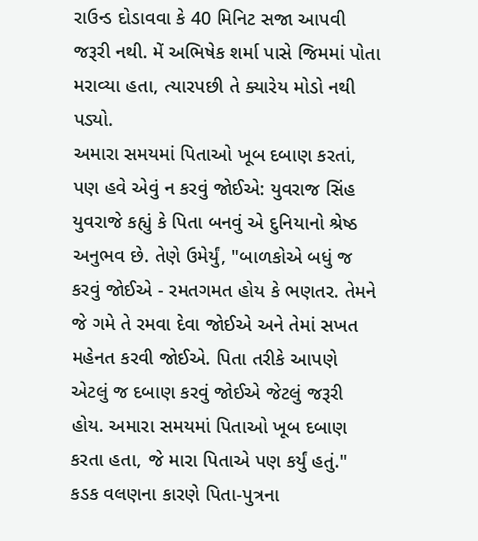રાઉન્ડ દોડાવવા કે 40 મિનિટ સજા આપવી જરૂરી નથી. મેં અભિષેક શર્મા પાસે જિમમાં પોતા મરાવ્યા હતા, ત્યારપછી તે ક્યારેય મોડો નથી પડ્યો.
અમારા સમયમાં પિતાઓ ખૂબ દબાણ કરતાં, પણ હવે એવું ન કરવું જોઈએ: યુવરાજ સિંહ
યુવરાજે કહ્યું કે પિતા બનવું એ દુનિયાનો શ્રેષ્ઠ અનુભવ છે. તેણે ઉમેર્યું, "બાળકોએ બધું જ કરવું જોઈએ - રમતગમત હોય કે ભણતર. તેમને જે ગમે તે રમવા દેવા જોઈએ અને તેમાં સખત મહેનત કરવી જોઈએ. પિતા તરીકે આપણે એટલું જ દબાણ કરવું જોઈએ જેટલું જરૂરી હોય. અમારા સમયમાં પિતાઓ ખૂબ દબાણ કરતા હતા, જે મારા પિતાએ પણ કર્યું હતું."
કડક વલણના કારણે પિતા-પુત્રના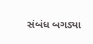સંબંધ બગડ્યા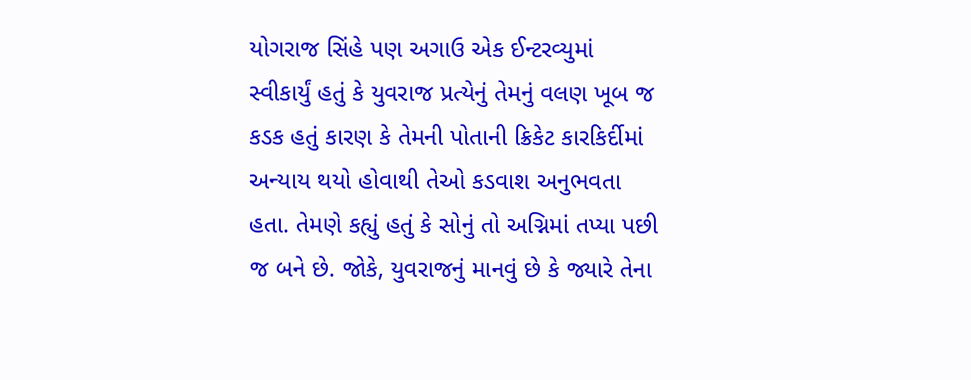યોગરાજ સિંહે પણ અગાઉ એક ઈન્ટરવ્યુમાં સ્વીકાર્યું હતું કે યુવરાજ પ્રત્યેનું તેમનું વલણ ખૂબ જ કડક હતું કારણ કે તેમની પોતાની ક્રિકેટ કારકિર્દીમાં અન્યાય થયો હોવાથી તેઓ કડવાશ અનુભવતા હતા. તેમણે કહ્યું હતું કે સોનું તો અગ્નિમાં તપ્યા પછી જ બને છે. જોકે, યુવરાજનું માનવું છે કે જ્યારે તેના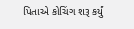પિતાએ કોચિંગ શરૂ કર્યું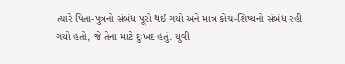ત્યારે પિતા-પુત્રનો સંબંધ પૂરો થઈ ગયો અને માત્ર કોચ-શિષ્યનો સંબંધ રહી ગયો હતો, જે તેના માટે દુઃખદ હતું. યુવી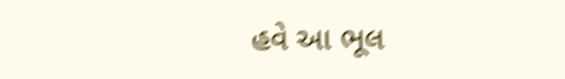હવે આ ભૂલ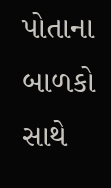પોતાના બાળકો સાથે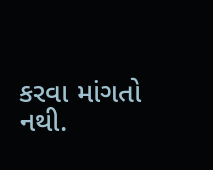કરવા માંગતો નથી.